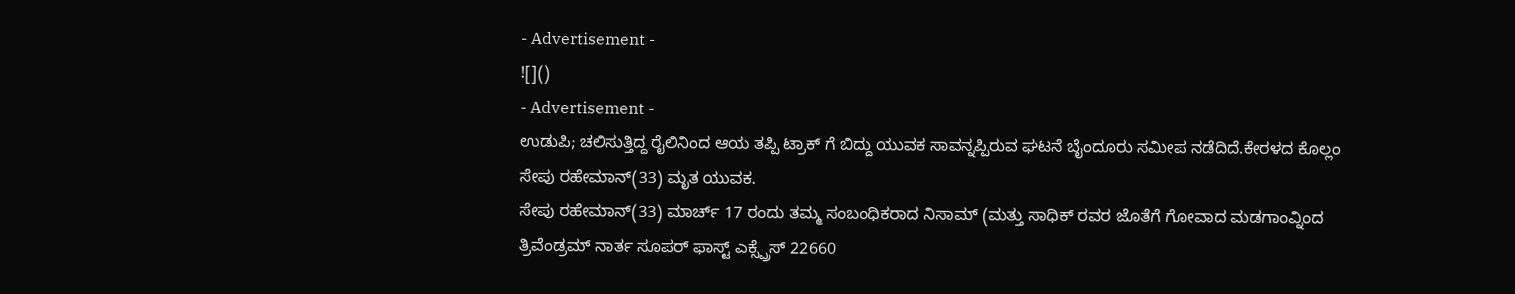- Advertisement -
![]()
- Advertisement -
ಉಡುಪಿ; ಚಲಿಸುತ್ತಿದ್ದ ರೈಲಿನಿಂದ ಆಯ ತಪ್ಪಿ ಟ್ರಾಕ್ ಗೆ ಬಿದ್ದು ಯುವಕ ಸಾವನ್ನಪ್ಪಿರುವ ಘಟನೆ ಬೈಂದೂರು ಸಮೀಪ ನಡೆದಿದೆ.ಕೇರಳದ ಕೊಲ್ಲಂ ಸೇಪು ರಹೇಮಾನ್(33) ಮೃತ ಯುವಕ.
ಸೇಪು ರಹೇಮಾನ್(33) ಮಾರ್ಚ್ 17 ರಂದು ತಮ್ಮ ಸಂಬಂಧಿಕರಾದ ನಿಸಾಮ್ (ಮತ್ತು ಸಾಧಿಕ್ ರವರ ಜೊತೆಗೆ ಗೋವಾದ ಮಡಗಾಂವ್ನಿಂದ ತ್ರಿವೆಂಡ್ರಮ್ ನಾರ್ತ ಸೂಪರ್ ಫಾಸ್ಟ್ ಎಕ್ಸ್ಪ್ರೆಸ್ 22660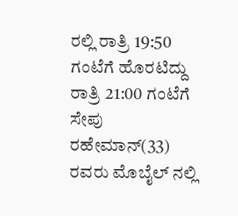ರಲ್ಲಿ ರಾತ್ರಿ 19:50 ಗಂಟೆಗೆ ಹೊರಟಿದ್ದು ರಾತ್ರಿ 21:00 ಗಂಟೆಗೆ ಸೇಪು ರಹೇಮಾನ್(33) ರವರು ಮೊಬೈಲ್ ನಲ್ಲಿ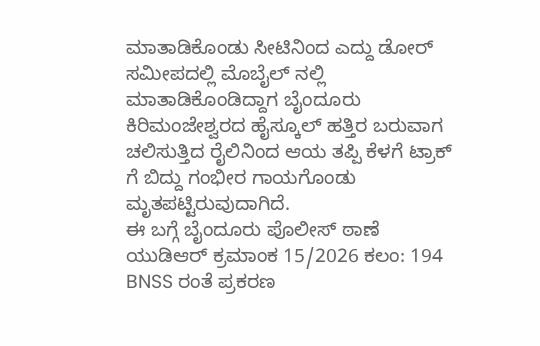ಮಾತಾಡಿಕೊಂಡು ಸೀಟಿನಿಂದ ಎದ್ದು ಡೋರ್ ಸಮೀಪದಲ್ಲಿ ಮೊಬೈಲ್ ನಲ್ಲಿ ಮಾತಾಡಿಕೊಂಡಿದ್ದಾಗ ಬೈಂದೂರು ಕಿರಿಮಂಜೇಶ್ವರದ ಹೈಸ್ಕೂಲ್ ಹತ್ತಿರ ಬರುವಾಗ ಚಲಿಸುತ್ತಿದ ರೈಲಿನಿಂದ ಆಯ ತಪ್ಪಿ ಕೆಳಗೆ ಟ್ರಾಕ್ ಗೆ ಬಿದ್ದು ಗಂಭೀರ ಗಾಯಗೊಂಡು ಮೃತಪಟ್ಟಿರುವುದಾಗಿದೆ.
ಈ ಬಗ್ಗೆ ಬೈಂದೂರು ಪೊಲೀಸ್ ಠಾಣೆ ಯುಡಿಆರ್ ಕ್ರಮಾಂಕ 15/2026 ಕಲಂ: 194 BNSS ರಂತೆ ಪ್ರಕರಣ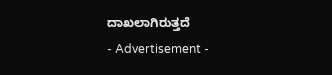ದಾಖಲಾಗಿರುತ್ತದೆ
- Advertisement -